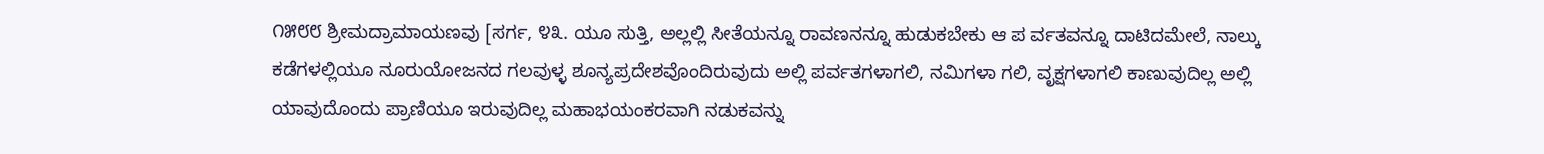೧೫೮೮ ಶ್ರೀಮದ್ರಾಮಾಯಣವು [ಸರ್ಗ, ೪೩. ಯೂ ಸುತ್ತಿ, ಅಲ್ಲಲ್ಲಿ ಸೀತೆಯನ್ನೂ ರಾವಣನನ್ನೂ ಹುಡುಕಬೇಕು ಆ ಪ ರ್ವತವನ್ನೂ ದಾಟಿದಮೇಲೆ, ನಾಲ್ಕು ಕಡೆಗಳಲ್ಲಿಯೂ ನೂರುಯೋಜನದ ಗಲವುಳ್ಳ ಶೂನ್ಯಪ್ರದೇಶವೊಂದಿರುವುದು ಅಲ್ಲಿ ಪರ್ವತಗಳಾಗಲಿ, ನಮಿಗಳಾ ಗಲಿ, ವೃಕ್ಷಗಳಾಗಲಿ ಕಾಣುವುದಿಲ್ಲ ಅಲ್ಲಿ ಯಾವುದೊಂದು ಪ್ರಾಣಿಯೂ ಇರುವುದಿಲ್ಲ ಮಹಾಭಯಂಕರವಾಗಿ ನಡುಕವನ್ನು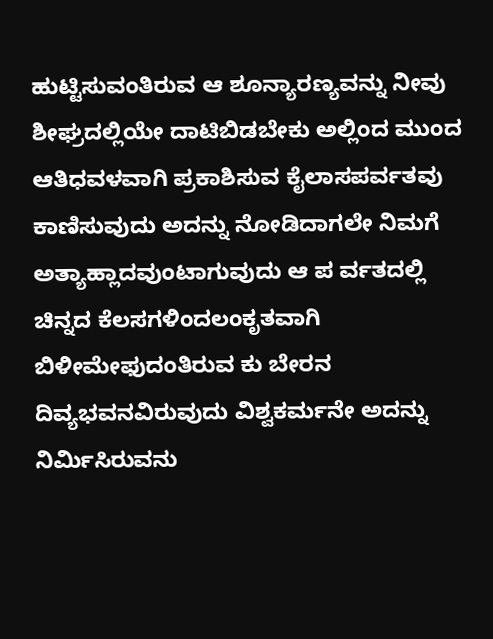ಹುಟ್ಟಿಸುವಂತಿರುವ ಆ ಶೂನ್ಯಾರಣ್ಯವನ್ನು ನೀವು ಶೀಘ್ರದಲ್ಲಿಯೇ ದಾಟಿಬಿಡಬೇಕು ಅಲ್ಲಿಂದ ಮುಂದ ಆತಿಧವಳವಾಗಿ ಪ್ರಕಾಶಿಸುವ ಕೈಲಾಸಪರ್ವತವು ಕಾಣಿಸುವುದು ಅದನ್ನು ನೋಡಿದಾಗಲೇ ನಿಮಗೆ ಅತ್ಯಾಹ್ಲಾದವುಂಟಾಗುವುದು ಆ ಪ ರ್ವತದಲ್ಲಿ ಚಿನ್ನದ ಕೆಲಸಗಳಿಂದಲಂಕೃತವಾಗಿ ಬಿಳೀಮೇಫುದಂತಿರುವ ಕು ಬೇರನ ದಿವ್ಯಭವನವಿರುವುದು ವಿಶ್ವಕರ್ಮನೇ ಅದನ್ನು ನಿರ್ಮಿಸಿರುವನು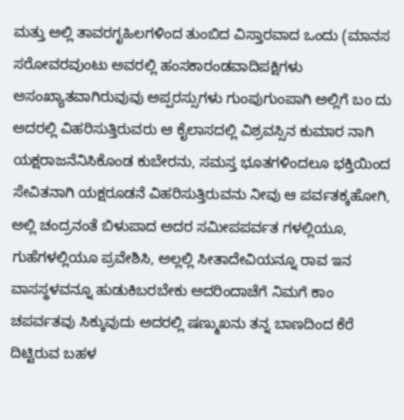ಮತ್ತು ಅಲ್ಲಿ ತಾವರಗೃಹಿಲಗಳಿಂದ ತುಂಬಿದ ವಿಸ್ತಾರವಾದ ಒಂದು (ಮಾನಸ ಸರೋವರವುಂಟು ಅವರಲ್ಲಿ ಹಂಸಕಾರಂಡವಾದಿಪಕ್ಷಿಗಳು ಅಸಂಖ್ಯಾತವಾಗಿರುವುವು ಅಪ್ಪರಸ್ಸುಗಳು ಗುಂಪುಗುಂಪಾಗಿ ಅಲ್ಲಿಗೆ ಬಂ ದು ಅದರಲ್ಲಿ ವಿಹರಿಸುತ್ತಿರುವರು ಆ ಕೈಲಾಸದಲ್ಲಿ ವಿಶ್ರವಸ್ಸಿನ ಕುಮಾರ ನಾಗಿ ಯಕ್ಷರಾಜನೆನಿಸಿಕೊಂಡ ಕುಬೇರನು, ಸಮಸ್ತ ಭೂತಗಳಿಂದಲೂ ಭಕ್ತಿಯಿಂದ ಸೇವಿತನಾಗಿ ಯಕ್ಷರೂಡನೆ ವಿಹರಿಸುತ್ತಿರುವನು ನೀವು ಆ ಪರ್ವತಕ್ಕಹೋಗಿ, ಅಲ್ಲಿ ಚಂದ್ರನಂತೆ ಬಿಳುಪಾದ ಅದರ ಸಮೀಪಪರ್ವತ ಗಳಲ್ಲಿಯೂ, ಗುಹೆಗಳಲ್ಲಿಯೂ ಪ್ರವೇಶಿಸಿ, ಅಲ್ಲಲ್ಲಿ ಸೀತಾದೇವಿಯನ್ನೂ ರಾವ ಇನ ವಾಸಸ್ಥಳವನ್ನೂ ಹುಡುಕಿಬರಬೇಕು ಅದರಿಂದಾಚೆಗೆ ನಿಮಗೆ ಕಾಂ ಚಪರ್ವತವು ಸಿಕ್ಕುವುದು ಅದರಲ್ಲಿ ಷಣ್ಮುಖನು ತನ್ನ ಬಾಣದಿಂದ ಕೆರೆ ದಿಟ್ಟಿರುವ ಬಹಳ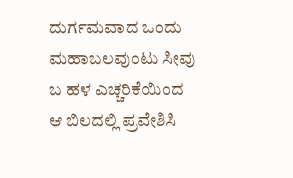ದುರ್ಗಮವಾದ ಒಂದು ಮಹಾಬಲವುಂಟು ಸೀವು ಬ ಹಳ ಎಚ್ಚರಿಕೆಯಿಂದ ಆ ಬಿಲದಲ್ಲಿ ಪ್ರವೇಶಿಸಿ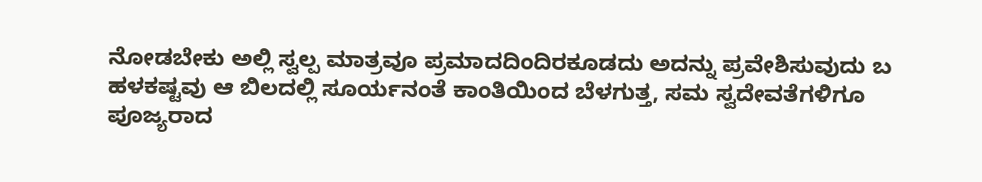ನೋಡಬೇಕು ಅಲ್ಲಿ ಸ್ವಲ್ಪ ಮಾತ್ರವೂ ಪ್ರಮಾದದಿಂದಿರಕೂಡದು ಅದನ್ನು ಪ್ರವೇಶಿಸುವುದು ಬ ಹಳಕಷ್ಟವು ಆ ಬಿಲದಲ್ಲಿ ಸೂರ್ಯನಂತೆ ಕಾಂತಿಯಿಂದ ಬೆಳಗುತ್ತ, ಸಮ ಸ್ವದೇವತೆಗಳಿಗೂ ಪೂಜ್ಯರಾದ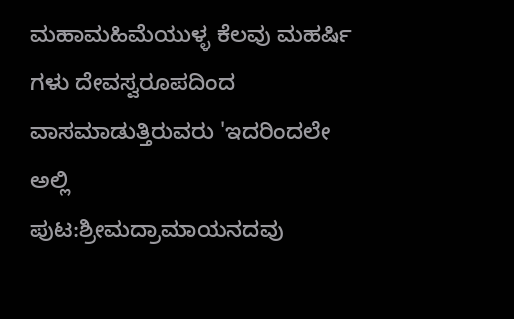ಮಹಾಮಹಿಮೆಯುಳ್ಳ ಕೆಲವು ಮಹರ್ಷಿ ಗಳು ದೇವಸ್ವರೂಪದಿಂದ ವಾಸಮಾಡುತ್ತಿರುವರು 'ಇದರಿಂದಲೇ ಅಲ್ಲಿ
ಪುಟ:ಶ್ರೀಮದ್ರಾಮಾಯನದವು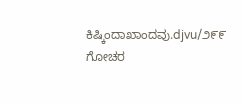ಕಿಷ್ಕಿಂದಾಖಾಂದವು.djvu/೨೯೯
ಗೋಚರ